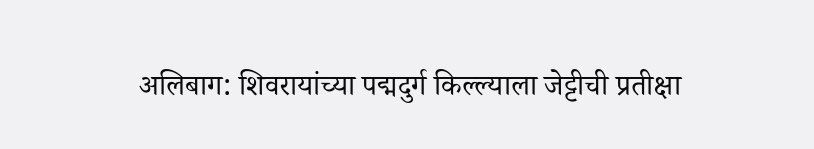अलिबाग: शिवरायांच्या पद्मदुर्ग किल्ल्याला जेट्टीची प्रतीक्षा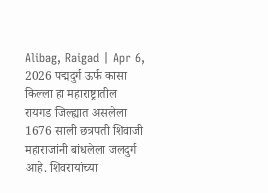Alibag, Raigad | Apr 6, 2026 पद्मदुर्ग ऊर्फ कासा किल्ला हा महाराष्ट्रातील रायगड जिल्ह्यात असलेला 1676 साली छत्रपती शिवाजी महाराजांनी बांधलेला जलदुर्ग आहे. शिवरायांच्या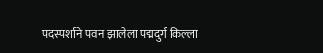पदस्पर्शाने पवन झालेला पद्मदुर्ग किल्ला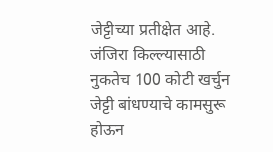जेट्टीच्या प्रतीक्षेत आहे. जंजिरा किल्ल्यासाठी नुकतेच 100 कोटी खर्चुन जेट्टी बांधण्याचे कामसुरू होऊन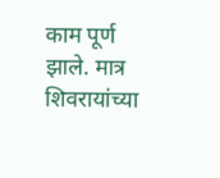काम पूर्ण झाले. मात्र शिवरायांच्या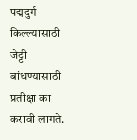पद्मदुर्ग किल्ल्यासाठी जेट्टी बांधण्यासाठी प्रतीक्षा का करावी लागते.